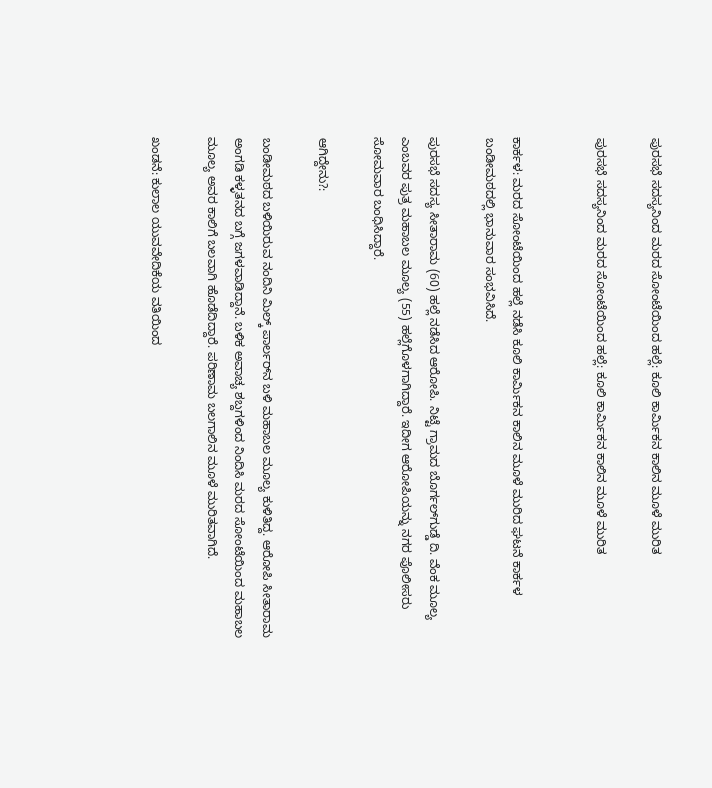ಪುರಸಭೆ ಸದಸ್ಯನಿಂದ ಮರದ ಸೋಂಟೆಯಿಂದ ಹಲ್ಲೆ: ಕೂಲಿ ಕಾರ್ಮಿಕನ ಕಾಲಿನ ಮೂಳೆ ಮುರಿತ

ಪುರಸಭೆ ಸದಸ್ಯನಿಂದ ಮರದ ಸೋಂಟೆಯಿಂದ ಹಲ್ಲೆ: ಕೂಲಿ ಕಾರ್ಮಿಕನ ಕಾಲಿನ ಮೂಳೆ ಮುರಿತ


ಕಾರ್ಕಳ: ಮರದ ಸೋಂಟೆಯಿಂದ ಹಲ್ಲೆ ನಡೆಸಿ ಕೂಲಿ ಕಾರ್ಮಿಕನ ಕಾಲಿನ ಮೂಳೆ ಮುರಿದ ಘಟನೆ ಕಾರ್ಕಳ ಬಂಡೀಮಠದಲ್ಲಿ ಭಾನುವಾರ ಸಂಭವಿಸಿದೆ.

ಪುರಸಭೆ ಸದಸ್ಯ ಸೀತಾರಾಮ (60) ಹಲ್ಲೆ ನಡೆಸಿದ ಆರೋಪಿ. ನಿಟ್ಟೆ ಗ್ರಾಮದ ಬೊರ್ಗಲ್‌ಗುಡ್ಡೆ ದಿ. ವೆಂಕ ಮೂಲ್ಯ ಎಂಬವರ ಪುತ್ರ ಮಹಾಬಲ ಮೂಲ್ಯ (55) ಹಲ್ಲೆಗೊಳಗಾಗಿದ್ದಾರೆ. ಇದೀಗ ಆರೋಪಿಯನ್ನು ನಗರ ಪೊಲೀಸರು ಸೋಮವಾರ ಬಂಧಿಸಿದ್ದಾರೆ.

ಆಗಿದ್ದೇನು?:

ಬಂಡೀಮಠದ ಬಳಿಯಿರುವ ನಂದಿನಿ ಮಿಲ್ಕ್ ಪಾರ್ಲರ್‌ನ ಬಳಿ ಮಹಾಬಲ ಮೂಲ್ಯ ಕುಳಿತಿದ್ದ. ಆರೋಪಿ ಸೀತಾರಾಮ ಅಂಗಡಿ ಕಳ್ಳತನದ ಬಗ್ಗೆ ಜಗಳವಾಡಿದ್ದಾನೆ. ಬಳಿಕ ಅವಾಚ್ಯ ಶಬ್ದಗಳಿಂದ ನಿಂದಿಸಿ ಮರದ ಸೋಂಟೆಯಿಂದ ಮಹಾಬಲ ಮೂಲ್ಯ ಅವರ ಕಾಲಿಗೆ ಬಲವಾಗಿ ಹೊಡೆದಿದ್ದಾರೆ. ಪರಿಣಾಮ ಬಲಗಾಲಿನ ಮೂಳೆ ಮುರಿತವಾಗಿದೆ.

ಖಂಡನೆ: ಕುಲಾಲ ಯುವವೇದಿಕೆಯ ವತಿಯಿಂದ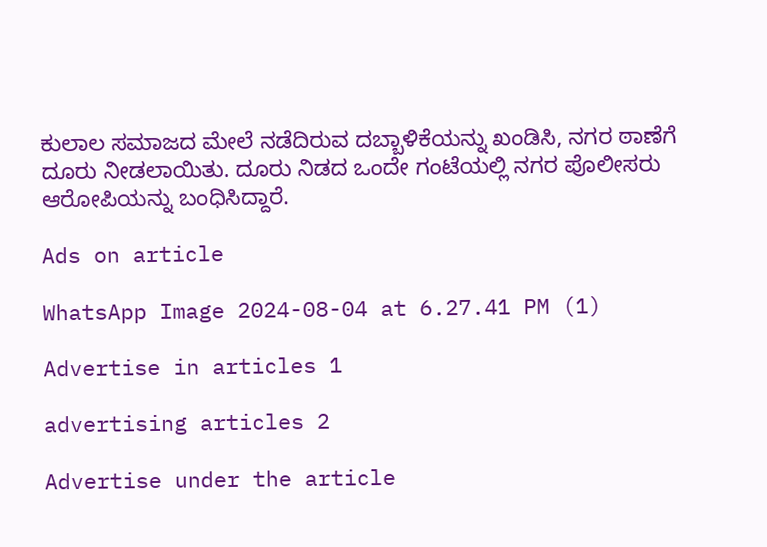ಕುಲಾಲ ಸಮಾಜದ ಮೇಲೆ ನಡೆದಿರುವ ದಬ್ಬಾಳಿಕೆಯನ್ನು ಖಂಡಿಸಿ, ನಗರ ಠಾಣೆಗೆ ದೂರು ನೀಡಲಾಯಿತು. ದೂರು ನಿಡದ ಒಂದೇ ಗಂಟೆಯಲ್ಲಿ ನಗರ ಪೊಲೀಸರು ಆರೋಪಿಯನ್ನು ಬಂಧಿಸಿದ್ದಾರೆ.

Ads on article

WhatsApp Image 2024-08-04 at 6.27.41 PM (1)

Advertise in articles 1

advertising articles 2

Advertise under the article